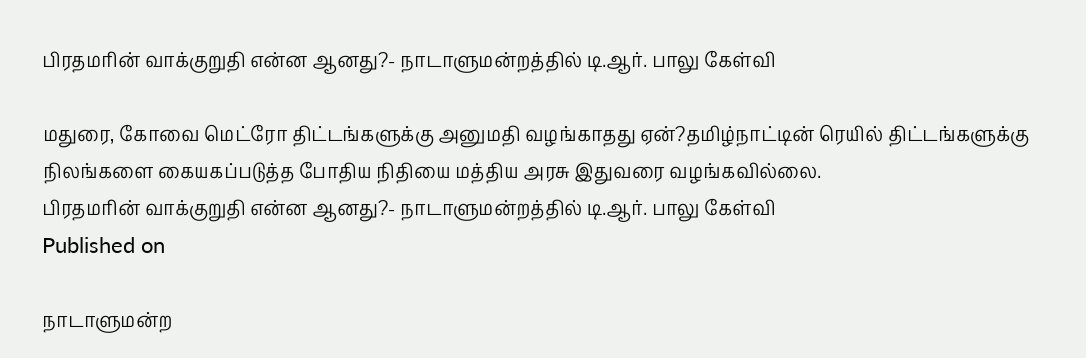பிரதமரின் வாக்குறுதி என்ன ஆனது?- நாடாளுமன்றத்தில் டி.ஆர். பாலு கேள்வி

மதுரை, கோவை மெட்ரோ திட்டங்களுக்கு அனுமதி வழங்காதது ஏன்?தமிழ்நாட்டின் ரெயில் திட்டங்களுக்கு நிலங்களை கையகப்படுத்த போதிய நிதியை மத்திய அரசு இதுவரை வழங்கவில்லை.
பிரதமரின் வாக்குறுதி என்ன ஆனது?- நாடாளுமன்றத்தில் டி.ஆர். பாலு கேள்வி
Published on

நாடாளுமன்ற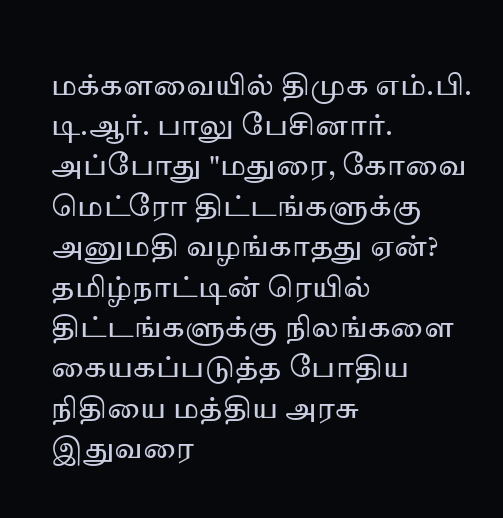மக்களவையில் திமுக எம்.பி. டி.ஆர். பாலு பேசினார். அப்போது "மதுரை, கோவை மெட்ரோ திட்டங்களுக்கு அனுமதி வழங்காதது ஏன்? தமிழ்நாட்டின் ரெயில் திட்டங்களுக்கு நிலங்களை கையகப்படுத்த போதிய நிதியை மத்திய அரசு இதுவரை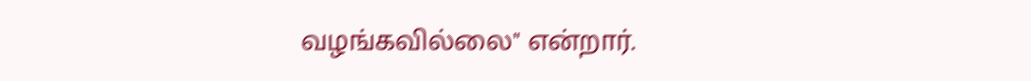வழங்கவில்லை" என்றார்.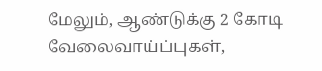மேலும், ஆண்டுக்கு 2 கோடி வேலைவாய்ப்புகள்,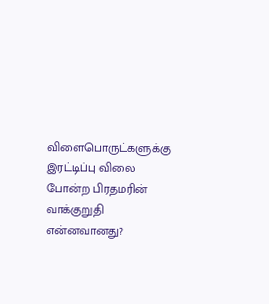விளைபொருட்களுக்கு இரட்டிப்பு விலை போன்ற பிரதமரின் வாக்குறுதி என்னவானது?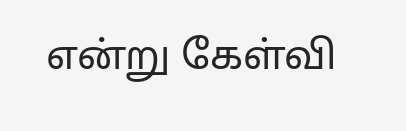என்று கேள்வி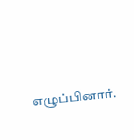எழுப்பினார்.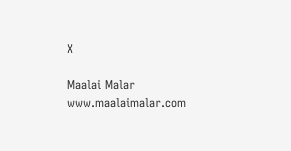X

Maalai Malar
www.maalaimalar.com